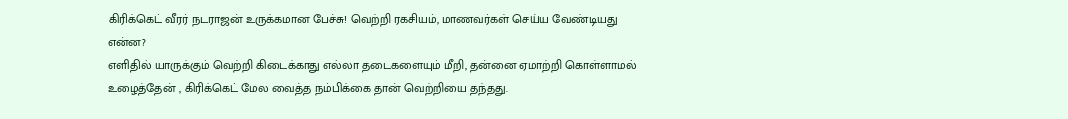கிரிக்கெட் வீரர் நடராஜன் உருக்கமான பேச்சு! வெற்றி ரகசியம், மாணவர்கள் செய்ய வேண்டியது என்ன?
எளிதில் யாருக்கும் வெற்றி கிடைக்காது எல்லா தடைகளையும் மீறி, தன்னை ஏமாற்றி கொள்ளாமல் உழைத்தேன் , கிரிக்கெட் மேல வைத்த நம்பிக்கை தான் வெற்றியை தந்தது.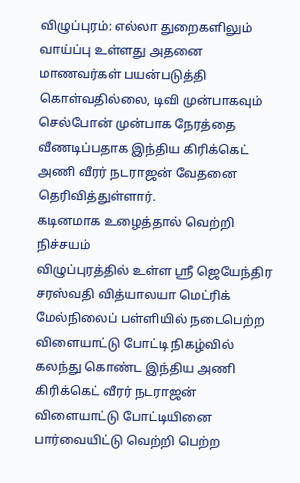விழுப்புரம்: எல்லா துறைகளிலும் வாய்ப்பு உள்ளது அதனை மாணவர்கள் பயன்படுத்தி கொள்வதில்லை, டிவி முன்பாகவும் செல்போன் முன்பாக நேரத்தை வீணடிப்பதாக இந்திய கிரிக்கெட் அணி வீரர் நடராஜன் வேதனை தெரிவித்துள்ளார்.
கடினமாக உழைத்தால் வெற்றி நிச்சயம்
விழுப்புரத்தில் உள்ள ஸ்ரீ ஜெயேந்திர சரஸ்வதி வித்யாலயா மெட்ரிக் மேல்நிலைப் பள்ளியில் நடைபெற்ற விளையாட்டு போட்டி நிகழ்வில் கலந்து கொண்ட இந்திய அணி கிரிக்கெட் வீரர் நடராஜன் விளையாட்டு போட்டியினை பார்வையிட்டு வெற்றி பெற்ற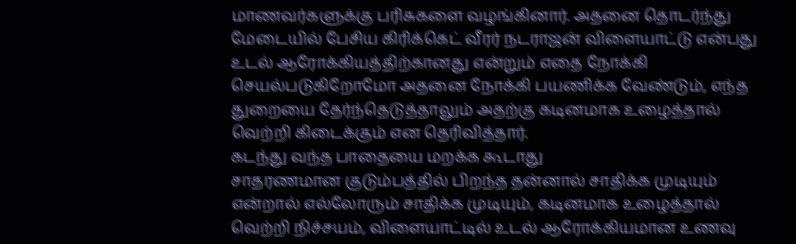மாணவர்களுக்கு பரிசுகளை வழங்கினார். அதனை தொடர்ந்து மேடையில் பேசிய கிரிக்கெட் வீரர் நடராஜன் விளையாட்டு என்பது உடல் ஆரோக்கியத்திற்கானது என்றும் எதை நோக்கி செயல்படுகிறோமோ அதனை நோக்கி பயணிக்க வேண்டும், எந்த துறையை தேர்ந்தெடுத்தாலும் அதற்கு கடினமாக உழைத்தால் வெற்றி கிடைக்கும் என தெரிவித்தார்.
கடந்து வந்த பாதையை மறக்க கூடாது
சாதரணமான குடும்பத்தில் பிறந்த தன்னால் சாதிக்க முடியும் என்றால் எல்லோரும் சாதிக்க முடியும், கடினமாக உழைத்தால் வெற்றி நிச்சயம், விளையாட்டில் உடல் ஆரோக்கியமான உணவு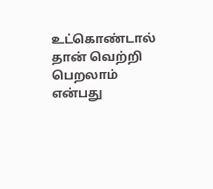உட்கொண்டால் தான் வெற்றி பெறலாம் என்பது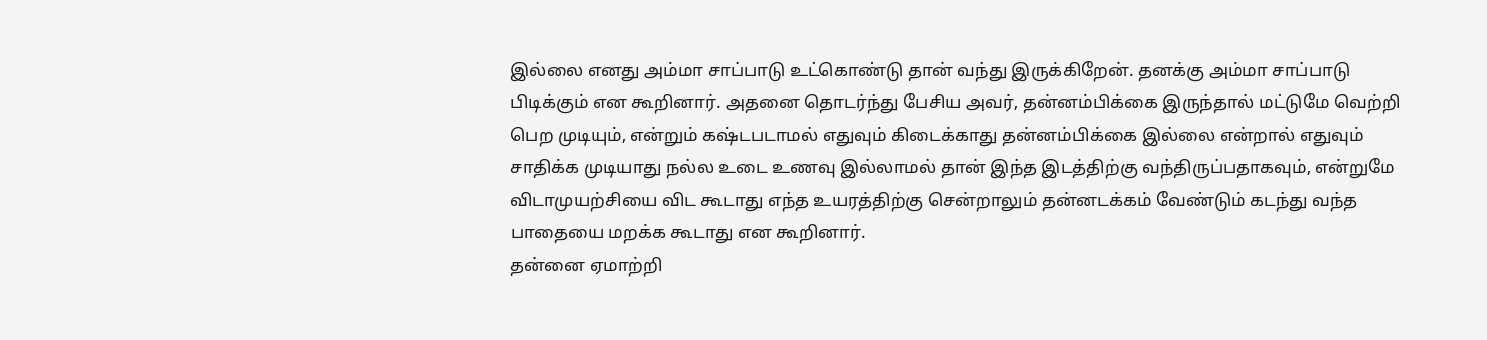இல்லை எனது அம்மா சாப்பாடு உட்கொண்டு தான் வந்து இருக்கிறேன். தனக்கு அம்மா சாப்பாடு பிடிக்கும் என கூறினார். அதனை தொடர்ந்து பேசிய அவர், தன்னம்பிக்கை இருந்தால் மட்டுமே வெற்றி பெற முடியும், என்றும் கஷ்டபடாமல் எதுவும் கிடைக்காது தன்னம்பிக்கை இல்லை என்றால் எதுவும் சாதிக்க முடியாது நல்ல உடை உணவு இல்லாமல் தான் இந்த இடத்திற்கு வந்திருப்பதாகவும், என்றுமே விடாமுயற்சியை விட கூடாது எந்த உயரத்திற்கு சென்றாலும் தன்னடக்கம் வேண்டும் கடந்து வந்த பாதையை மறக்க கூடாது என கூறினார்.
தன்னை ஏமாற்றி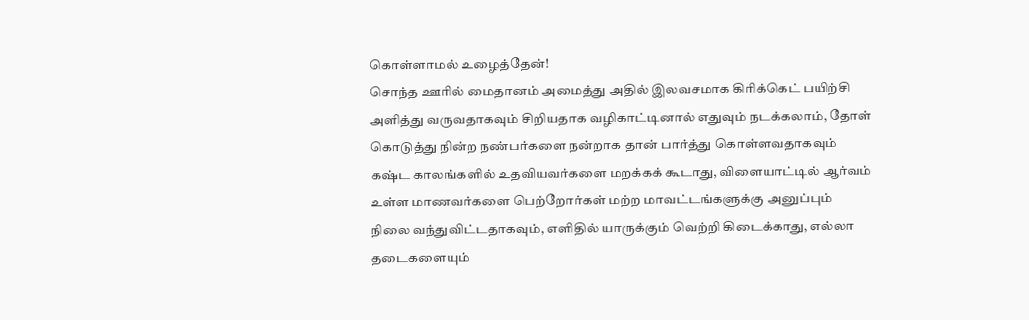கொள்ளாமல் உழைத்தேன்!
சொந்த ஊரில் மைதானம் அமைத்து அதில் இலவசமாக கிரிக்கெட் பயிற்சி அளித்து வருவதாகவும் சிறியதாக வழிகாட்டினால் எதுவும் நடக்கலாம், தோள் கொடுத்து நின்ற நண்பர்களை நன்றாக தான் பார்த்து கொள்ளவதாகவும் கஷ்ட காலங்களில் உதவியவர்களை மறக்கக் கூடாது, விளையாட்டில் ஆர்வம் உள்ள மாணவர்களை பெற்றோர்கள் மற்ற மாவட்டங்களுக்கு அனுப்பும் நிலை வந்துவிட்டதாகவும், எளிதில் யாருக்கும் வெற்றி கிடைக்காது, எல்லா தடைகளையும்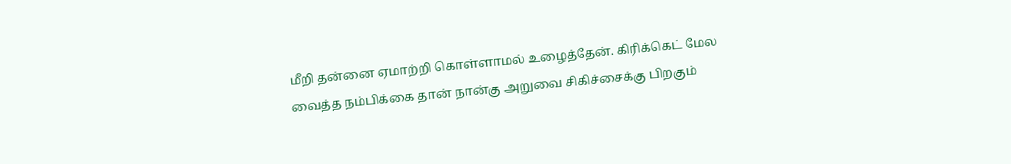மீறி தன்னை ஏமாற்றி கொள்ளாமல் உழைத்தேன். கிரிக்கெட் மேல வைத்த நம்பிக்கை தான் நான்கு அறுவை சிகிச்சைக்கு பிறகும்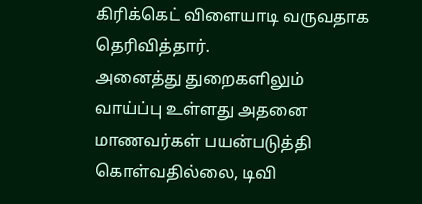கிரிக்கெட் விளையாடி வருவதாக தெரிவித்தார்.
அனைத்து துறைகளிலும் வாய்ப்பு உள்ளது அதனை மாணவர்கள் பயன்படுத்தி கொள்வதில்லை, டிவி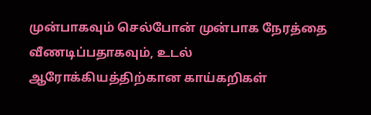முன்பாகவும் செல்போன் முன்பாக நேரத்தை வீணடிப்பதாகவும், உடல் ஆரோக்கியத்திற்கான காய்கறிகள்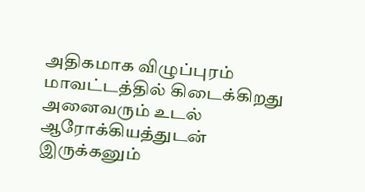அதிகமாக விழுப்புரம் மாவட்டத்தில் கிடைக்கிறது அனைவரும் உடல் ஆரோக்கியத்துடன் இருக்கனும்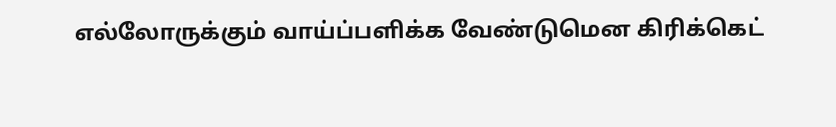எல்லோருக்கும் வாய்ப்பளிக்க வேண்டுமென கிரிக்கெட்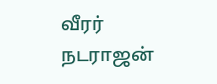வீரர் நடராஜன்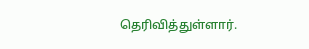தெரிவித்துள்ளார்.